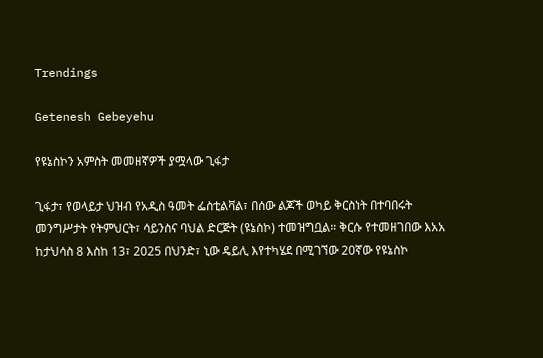Trendings

Getenesh Gebeyehu

የዩኔስኮን አምስት መመዘኛዎች ያሟላው ጊፋታ

ጊፋታ፣ የወላይታ ህዝብ የአዲስ ዓመት ፌስቲልቫል፣ በሰው ልጆች ወካይ ቅርስነት በተባበሩት መንግሥታት የትምህርት፣ ሳይንስና ባህል ድርጅት (ዩኔስኮ) ተመዝግቧል። ቅርሱ የተመዘገበው እአአ ከታህሳስ 8 እስከ 13፣ 2025 በህንድ፣ ኒው ዴይሊ እየተካሄደ በሚገኘው 20ኛው የዩኔስኮ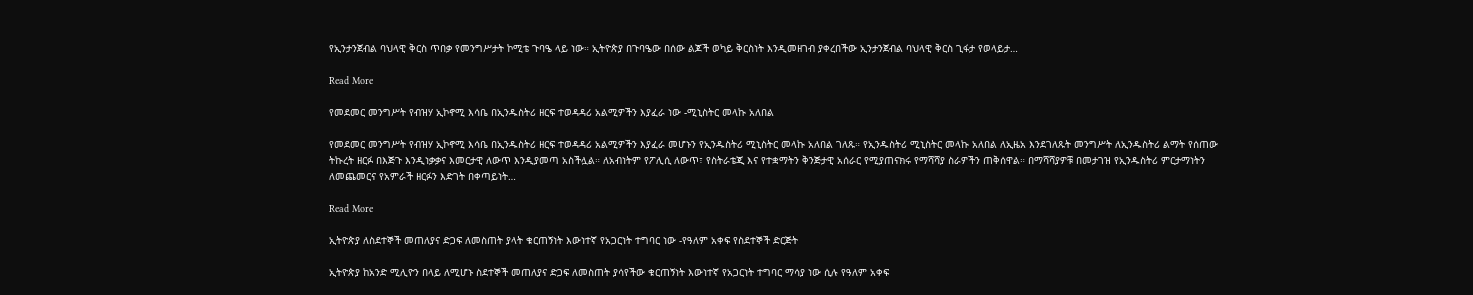የኢንታንጀብል ባህላዊ ቅርስ ጥበቃ የመንግሥታት ኮሚቴ ጉባዔ ላይ ነው። ኢትዮጵያ በጉባዔው በሰው ልጆች ወካይ ቅርስነት እንዲመዘገብ ያቀረበችው ኢንታንጀብል ባህላዊ ቅርስ ጊፋታ የወላይታ…

Read More

የመደመር መንግሥት የብዝሃ ኢኮኖሚ እሳቤ በኢንዱስትሪ ዘርፍ ተወዳዳሪ አልሚዎችን እያፈራ ነው -ሚኒስትር መላኩ አለበል

የመደመር መንግሥት የብዝሃ ኢኮኖሚ እሳቤ በኢንዱስትሪ ዘርፍ ተወዳዳሪ አልሚዎችን እያፈራ መሆኑን የኢንዱስትሪ ሚኒስትር መላኩ አለበል ገለጹ። የኢንዱስትሪ ሚኒስትር መላኩ አለበል ለኢዜአ እንደገለጹት መንግሥት ለኢንዱስትሪ ልማት የሰጠው ትኩረት ዘርፉ በእጅጉ እንዲነቃቃና እመርታዊ ለውጥ እንዲያመጣ አስችሏል። ለአብነትም የፖሊሲ ለውጥ፣ የስትራቴጂ እና የተቋማትን ቅንጅታዊ አሰራር የሚያጠናክሩ የማሻሻያ ስራዎችን ጠቅሰዋል። በማሻሻያዎቹ በመታገዝ የኢንዱስትሪ ምርታማነትን ለመጨመርና የአምራች ዘርፉን እድገት በቀጣይነት…

Read More

ኢትዮጵያ ለስደተኞች መጠለያና ድጋፍ ለመስጠት ያላት ቁርጠኝነት እውነተኛ የአጋርነት ተግባር ነው -የዓለም አቀፍ የስደተኞች ድርጅት

ኢትዮጵያ ከአንድ ሚሊዮን በላይ ለሚሆኑ ስደተኞች መጠለያና ድጋፍ ለመስጠት ያሳየችው ቁርጠኝነት እውነተኛ የአጋርነት ተግባር ማሳያ ነው ሲሉ የዓለም አቀፍ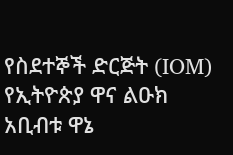የስደተኞች ድርጅት (IOM) የኢትዮጵያ ዋና ልዑክ አቢብቱ ዋኔ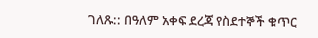ገለጹ:: በዓለም አቀፍ ደረጃ የስደተኞች ቁጥር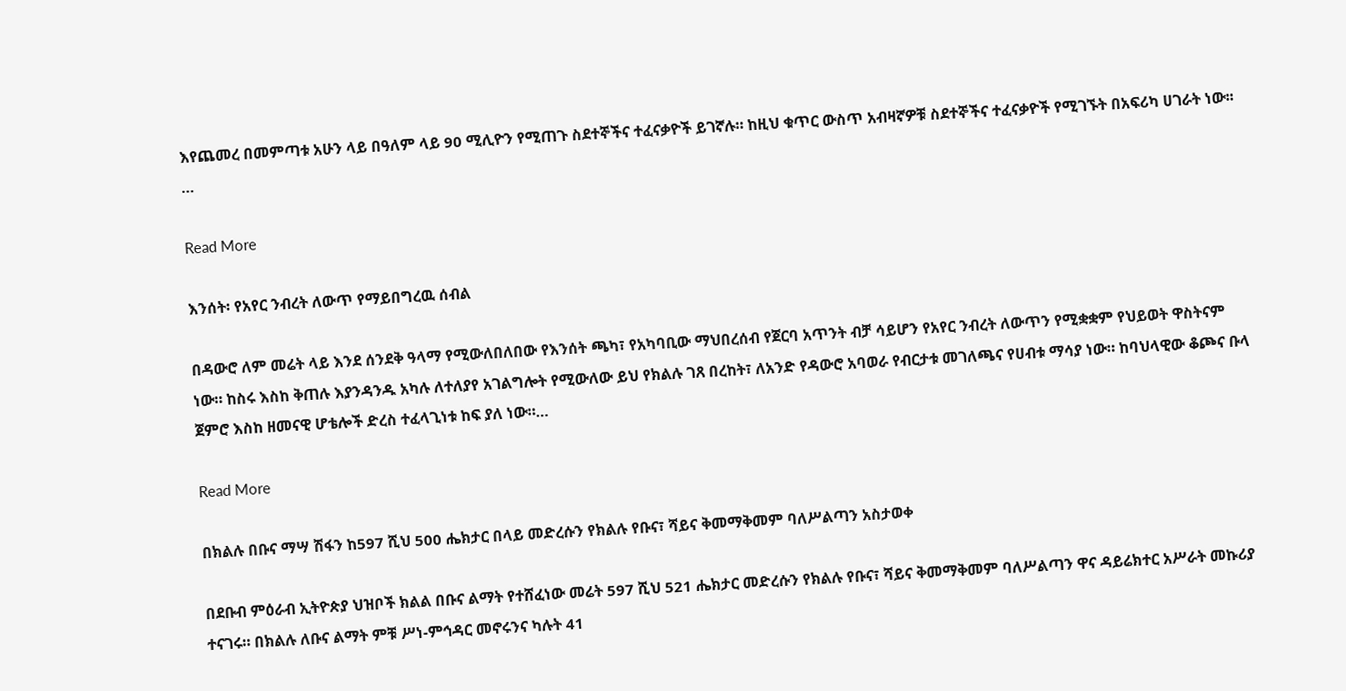እየጨመረ በመምጣቱ አሁን ላይ በዓለም ላይ 90 ሚሊዮን የሚጠጉ ስደተኞችና ተፈናቃዮች ይገኛሉ። ከዚህ ቁጥር ውስጥ አብዛኛዎቹ ስደተኞችና ተፈናቃዮች የሚገኙት በአፍሪካ ሀገራት ነው፡፡…

Read More

እንሰት፡ የአየር ንብረት ለውጥ የማይበግረዉ ሰብል

በዳውሮ ለም መሬት ላይ እንደ ሰንደቅ ዓላማ የሚውለበለበው የእንሰት ጫካ፣ የአካባቢው ማህበረሰብ የጀርባ አጥንት ብቻ ሳይሆን የአየር ንብረት ለውጥን የሚቋቋም የህይወት ዋስትናም ነው። ከስሩ እስከ ቅጠሉ እያንዳንዱ አካሉ ለተለያየ አገልግሎት የሚውለው ይህ የክልሉ ገጸ በረከት፣ ለአንድ የዳውሮ አባወራ የብርታቱ መገለጫና የሀብቱ ማሳያ ነው። ከባህላዊው ቆጮና ቡላ ጀምሮ እስከ ዘመናዊ ሆቴሎች ድረስ ተፈላጊነቱ ከፍ ያለ ነው።…

Read More

በክልሉ በቡና ማሣ ሽፋን ከ597 ሺህ 500 ሔክታር በላይ መድረሱን የክልሉ የቡና፣ ሻይና ቅመማቅመም ባለሥልጣን አስታወቀ

በደቡብ ምዕራብ ኢትዮጵያ ህዝቦች ክልል በቡና ልማት የተሸፈነው መሬት 597 ሺህ 521 ሔክታር መድረሱን የክልሉ የቡና፣ ሻይና ቅመማቅመም ባለሥልጣን ዋና ዳይሬክተር አሥራት መኩሪያ ተናገሩ። በክልሉ ለቡና ልማት ምቹ ሥነ-ምኅዳር መኖሩንና ካሉት 41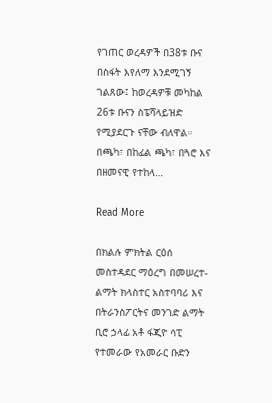የገጠር ወረዳዎች በ38ቱ ቡና በስፋት እየለማ እንደሚገኝ ገልጸው፤ ከወረዳዎቹ መካከል 26ቱ ቡናን ስፔሻላይዝድ የሚያደርጉ ናቸው ብለዋል። በጫካ፣ በከፊል ጫካ፣ በጓሮ እና በዘመናዊ የተከላ…

Read More

በክልሉ ምክትል ርዕሰ መስተዳደር ማዕረግ በመሠረተ-ልማት ክላስተር አስተባባሪ እና በትራንስፖርትና መንገድ ልማት ቢሮ ኃላፊ አቶ ፋጂዮ ሳፒ የተመራው የአመራር ቡድን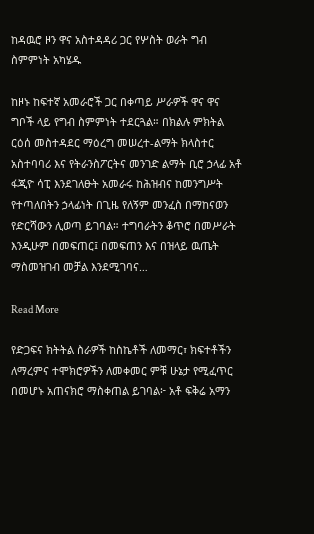ከዳዉሮ ዞን ዋና አስተዳዳሪ ጋር የሦስት ወራት ግብ ስምምነት አካሄዱ

ከዞኑ ከፍተኛ አመራሮች ጋር በቀጣይ ሥራዎች ዋና ዋና ግቦች ላይ የግብ ስምምነት ተደርጓል። በክልሉ ምክትል ርዕሰ መስተዳደር ማዕረግ መሠረተ-ልማት ክላስተር አስተባባሪ እና የትራንስፖርትና መንገድ ልማት ቢሮ ኃላፊ አቶ ፋጂዮ ሳፒ እንደገለፁት አመራሩ ከሕዝብና ከመንግሥት የተጣለበትን ኃላፊነት በጊዜ የለኝም መንፈስ በማከናወን የድርሻውን ሊወጣ ይገባል። ተግባራትን ቆጥሮ በመሥራት እንዲሁም በመፍጠር፤ በመፍጠን እና በዝላይ ዉጤት ማስመዝገብ መቻል እንደሚገባና…

Read More

የድጋፍና ክትትል ስራዎች ከስኬቶች ለመማር፣ ክፍተቶችን ለማረምና ተሞክሮዎችን ለመቀመር ምቹ ሁኔታ የሚፈጥር በመሆኑ አጠናክሮ ማስቀጠል ይገባል፦ አቶ ፍቅሬ አማን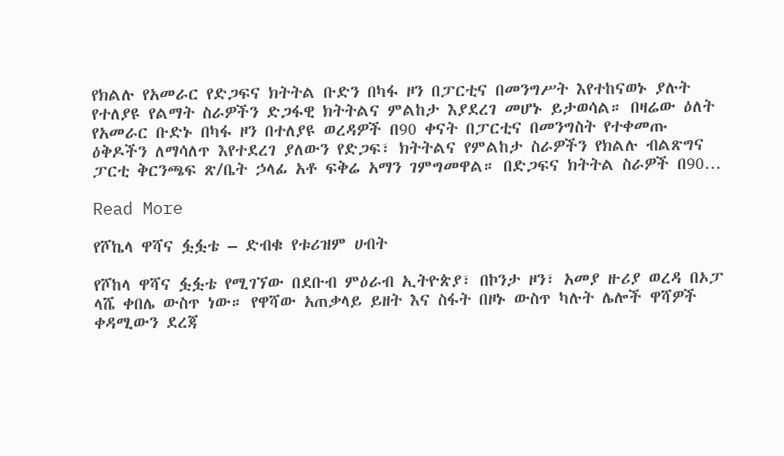የክልሉ የአመራር የድጋፍና ክትትል ቡድን በካፋ ዞን በፓርቲና በመንግሥት እየተከናወኑ ያሉት የተለያዩ የልማት ስራዎችን ድጋፋዊ ክትትልና ምልከታ እያደረገ መሆኑ ይታወሳል። በዛሬው ዕለት የአመራር ቡድኑ በካፋ ዞን በተለያዩ ወረዳዎች በ90 ቀናት በፓርቲና በመንግስት የተቀመጡ ዕቅዶችን ለማሳለጥ እየተደረገ ያለውን የድጋፍ፣ ክትትልና የምልከታ ስራዎችን የክልሉ ብልጽግና ፓርቲ ቅርንጫፍ ጽ/ቤት ኃላፊ አቶ ፍቅሬ አማን ገምግመዋል። በድጋፍና ክትትል ስራዎች በ90…

Read More

የሾኬላ ዋሻና ፏፏቴ – ድብቁ የቱሪዝም ሀብት

የሾከላ ዋሻና ፏፏቴ የሚገኘው በደቡብ ምዕራብ ኢትዮጵያ፣ በኮንታ ዞን፣ አመያ ዙሪያ ወረዳ በኦፓ ላሼ ቀበሌ ውስጥ ነው። የዋሻው አጠቃላይ ይዘት እና ስፋት በዞኑ ውስጥ ካሉት ሌሎች ዋሻዎች ቀዳሚውን ደረጃ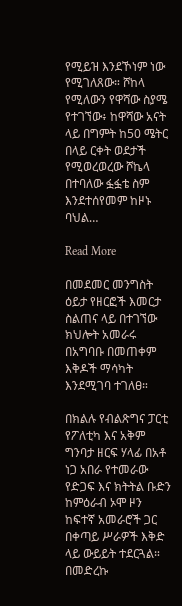የሚይዝ እንደኾነም ነው የሚገለጸው። ሾከላ የሚለውን የዋሻው ስያሜ የተገኘው፥ ከዋሻው አናት ላይ በግምት ከ50 ሜትር በላይ ርቀት ወደታች የሚወረወረው ሾኬላ በተባለው ፏፏቴ ስም እንደተሰየመም ከዞኑ ባህል…

Read More

በመደመር መንግስት ዕይታ የዘርፎች እመርታ ስልጠና ላይ በተገኘው ክህሎት አመራሩ በአግባቡ በመጠቀም እቅዶች ማሳካት እንደሚገባ ተገለፀ።

በክልሉ የብልጽግና ፓርቲ የፖለቲካ እና አቅም ግንባታ ዘርፍ ሃላፊ በአቶ ነጋ አበራ የተመራው የድጋፍ እና ክትትል ቡድን ከምዕራብ ኦሞ ዞን ከፍተኛ አመራሮች ጋር በቀጣይ ሥራዎች እቅድ ላይ ውይይት ተደርጓል። በመድረኩ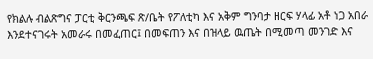የክልሉ ብልጽግና ፓርቲ ቅርንጫፍ ጽ/ቤት የፖለቲካ እና አቅም ግንባታ ዘርፍ ሃላፊ አቶ ነጋ አበራ እንደተናገሩት አመራሩ በመፈጠር፤ በመፍጠን እና በዝላይ ዉጤት በሚመጣ መንገድ እና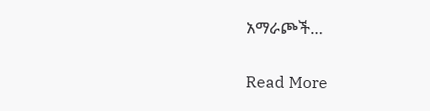አማራጮች…

Read More